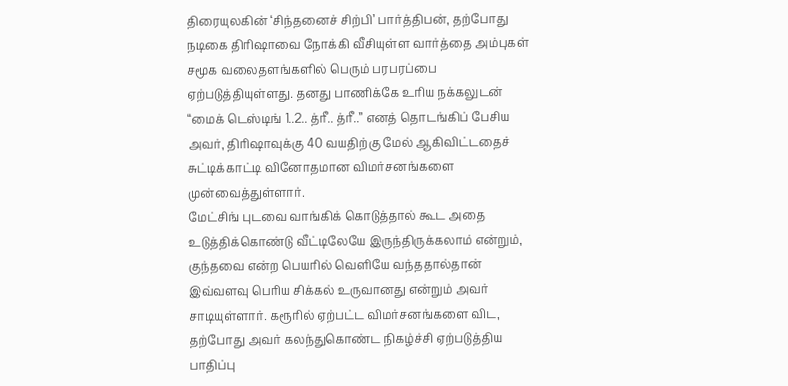திரையுலகின் ‘சிந்தனைச் சிற்பி’ பார்த்திபன், தற்போது நடிகை திரிஷாவை நோக்கி வீசியுள்ள வார்த்தை அம்புகள் சமூக வலைதளங்களில் பெரும் பரபரப்பை ஏற்படுத்தியுள்ளது. தனது பாணிக்கே உரிய நக்கலுடன் “மைக் டெஸ்டிங் 1..2.. த்ரீ.. த்ரீ..” எனத் தொடங்கிப் பேசிய அவர், திரிஷாவுக்கு 40 வயதிற்கு மேல் ஆகிவிட்டதைச் சுட்டிக்காட்டி வினோதமான விமர்சனங்களை முன்வைத்துள்ளார்.
மேட்சிங் புடவை வாங்கிக் கொடுத்தால் கூட அதை உடுத்திக்கொண்டு வீட்டிலேயே இருந்திருக்கலாம் என்றும், குந்தவை என்ற பெயரில் வெளியே வந்ததால்தான் இவ்வளவு பெரிய சிக்கல் உருவானது என்றும் அவர் சாடியுள்ளார். கரூரில் ஏற்பட்ட விமர்சனங்களை விட, தற்போது அவர் கலந்துகொண்ட நிகழ்ச்சி ஏற்படுத்திய பாதிப்பு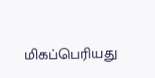மிகப்பெரியது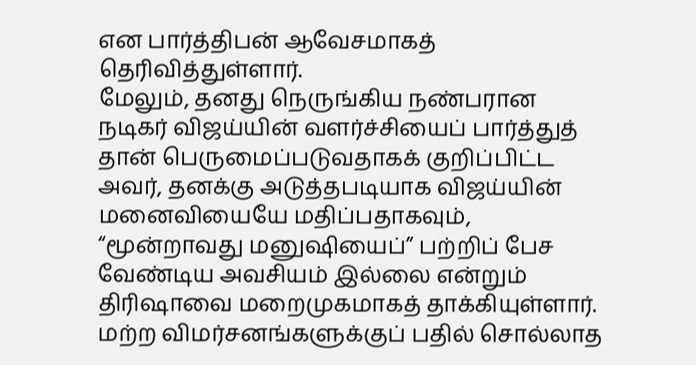என பார்த்திபன் ஆவேசமாகத் தெரிவித்துள்ளார்.
மேலும், தனது நெருங்கிய நண்பரான நடிகர் விஜய்யின் வளர்ச்சியைப் பார்த்துத் தான் பெருமைப்படுவதாகக் குறிப்பிட்ட அவர், தனக்கு அடுத்தபடியாக விஜய்யின் மனைவியையே மதிப்பதாகவும், “மூன்றாவது மனுஷியைப்” பற்றிப் பேச வேண்டிய அவசியம் இல்லை என்றும் திரிஷாவை மறைமுகமாகத் தாக்கியுள்ளார்.
மற்ற விமர்சனங்களுக்குப் பதில் சொல்லாத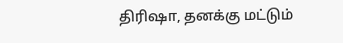திரிஷா, தனக்கு மட்டும்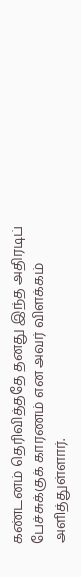கண்டனம் தெரிவித்ததே தனது இந்த அதிரடிப் பேச்சுக்குக் காரணம் என அவர் விளக்கம் அளித்துள்ளார்.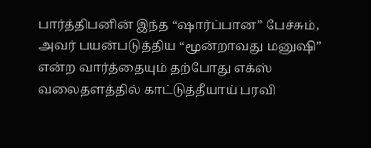பார்த்திபனின் இந்த “ஷார்ப்பான” பேச்சும், அவர் பயன்படுத்திய “மூன்றாவது மனுஷி” என்ற வார்த்தையும் தற்போது எக்ஸ் வலைதளத்தில் காட்டுத்தீயாய் பரவி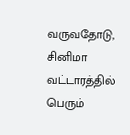வருவதோடு, சினிமா வட்டாரத்தில் பெரும்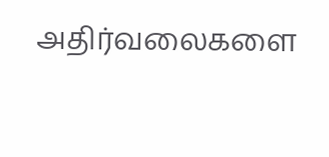அதிர்வலைகளை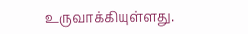உருவாக்கியுள்ளது.